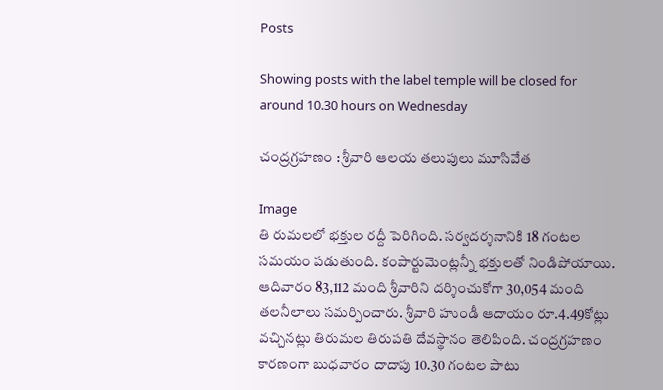Posts

Showing posts with the label temple will be closed for around 10.30 hours on Wednesday

చంద్రగ్రహణం : శ్రీవారి ఆలయ తలుపులు మూసివేత

Image
తి రుమలలో భక్తుల రద్దీ పెరిగింది. సర్వదర్శనానికి 18 గంటల సమయం పడుతుంది. కంపార్టుమెంట్లన్నీ భక్తులతో నిండిపోయాయి. ఆదివారం 83,112 మంది శ్రీవారిని దర్శించుకోగా 30,054 మంది తలనీలాలు సమర్పించారు. శ్రీవారి హుండీ ఆదాయం రూ.4.49కోట్లు వచ్చినట్లు తిరుమల తిరుపతి దేవస్థానం తెలిపింది. చంద్రగ్రహణం కారణంగా బుధవారం దాదాపు 10.30 గంటల పాటు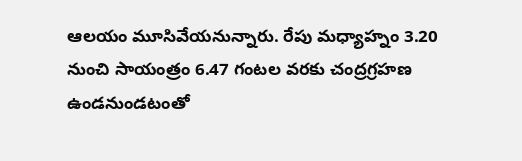ఆలయం మూసివేయనున్నారు. రేపు మధ్యాహ్నం 3.20 నుంచి సాయంత్రం 6.47 గంటల వరకు చంద్రగ్రహణ ఉండనుండటంతో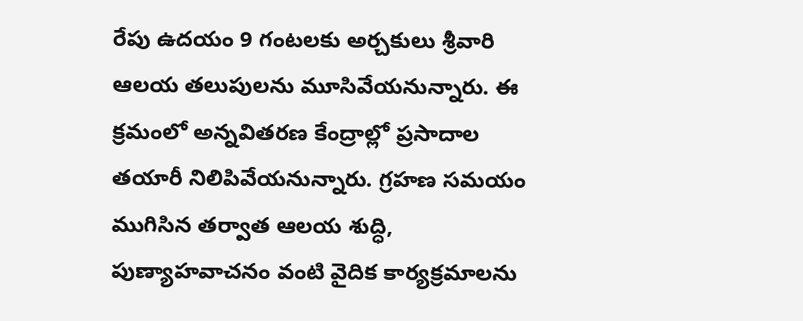రేపు ఉదయం 9 గంటలకు అర్చకులు శ్రీవారి ఆలయ తలుపులను మూసివేయనున్నారు. ఈ క్రమంలో అన్నవితరణ కేంద్రాల్లో ప్రసాదాల తయారీ నిలిపివేయనున్నారు. గ్రహణ సమయం ముగిసిన తర్వాత ఆలయ శుద్ధి, పుణ్యాహవాచనం వంటి వైదిక కార్యక్రమాలను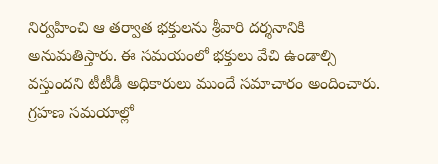నిర్వహించి ఆ తర్వాత భక్తులను శ్రీవారి దర్శనానికి అనుమతిస్తారు. ఈ సమయంలో భక్తులు వేచి ఉండాల్సి వస్తుందని టీటీడీ అధికారులు ముందే సమాచారం అందించారు. గ్రహణ సమయాల్లో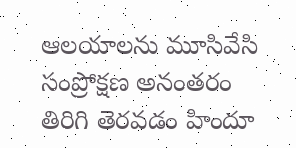ఆలయాలను మూసివేసి సంప్రోక్షణ అనంతరం తిరిగి తెరవడం హిందూ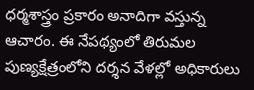ధర్మశాస్త్రం ప్రకారం అనాదిగా వస్తున్న ఆచారం. ఈ నేపథ్యంలో తిరుమల పుణ్యక్షేత్రంలోని దర్శన వేళల్లో అధికారులు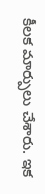కీలక మార్పులు చేశారు. ఇక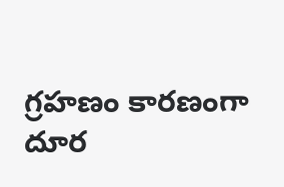గ్రహణం కారణంగా దూర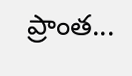ప్రాంత...